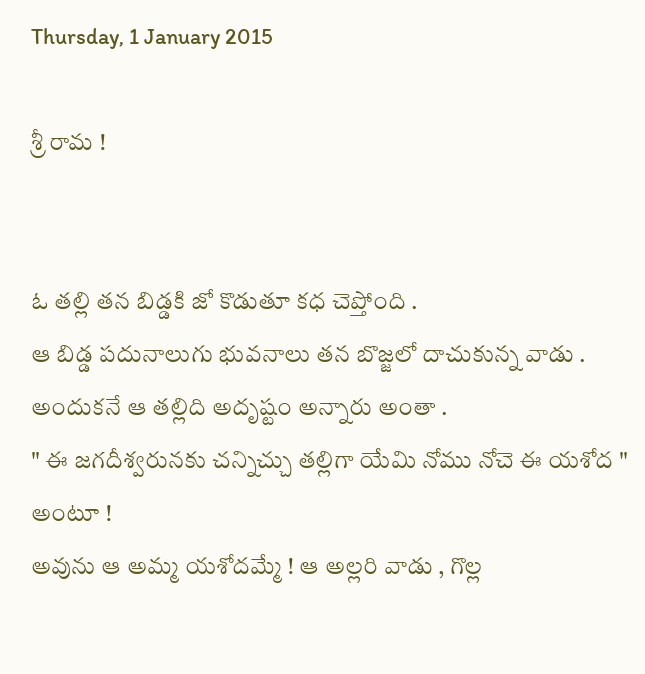Thursday, 1 January 2015

శ్రీ రామ !


ఓ తల్లి తన బిడ్డకి జో కొడుతూ కధ చెప్తోంది .
ఆ బిడ్డ పదునాలుగు భువనాలు తన బొజ్జలో దాచుకున్న వాడు . అందుకనే ఆ తల్లిది అదృష్టం అన్నారు అంతా .
" ఈ జగదీశ్వరునకు చన్నిచ్చు తల్లిగా యేమి నోము నోచె ఈ యశోద " అంటూ !
అవును ఆ అమ్మ యశోదమ్మే ! ఆ అల్లరి వాడు , గొల్ల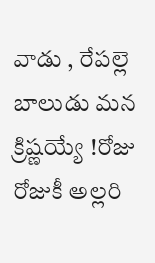వాడు , రేపల్లె బాలుడు మన క్రిష్ణయ్యే !రోజు రోజుకీ అల్లరి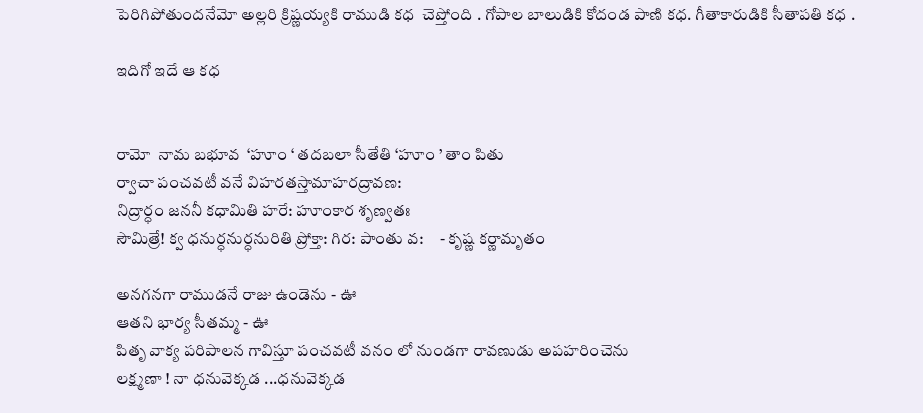పెరిగిపోతుందనేమో అల్లరి క్రిష్ణయ్యకి రాముడి కధ  చెప్తోంది . గోపాల బాలుడికి కోదండ పాణి కధ. గీతాకారుడికి సీతాపతి కధ .

ఇదిగో ఇదే ఆ కధ


రామో  నామ బభూవ  ‘హూం ‘ తదబలా సీతేతి ‘హూం ’ తాం పితు
ర్వాచా పంచవటీ వనే విహరతస్తామాహరద్రావణ:
నిద్రార్ధం జననీ కధామితి హరే: హూంకార శృణ్వతః
సౌమిత్రే! క్వ ధనుర్ధనుర్ధనురితి ప్రోక్తా: గిర: పాంతు వ:     - కృష్ణ కర్ణామృతం

అనగనగా రాముడనే రాజు ఉండెను - ఊ
ఆతని భార్య సీతమ్మ - ఊ
పితృ వాక్య పరిపాలన గావిస్తూ పంచవటీ వనం లో నుండగా రావణుడు అపహరించెను
లక్ష్మణా ! నా ధనువెక్కడ ...ధనువెక్కడ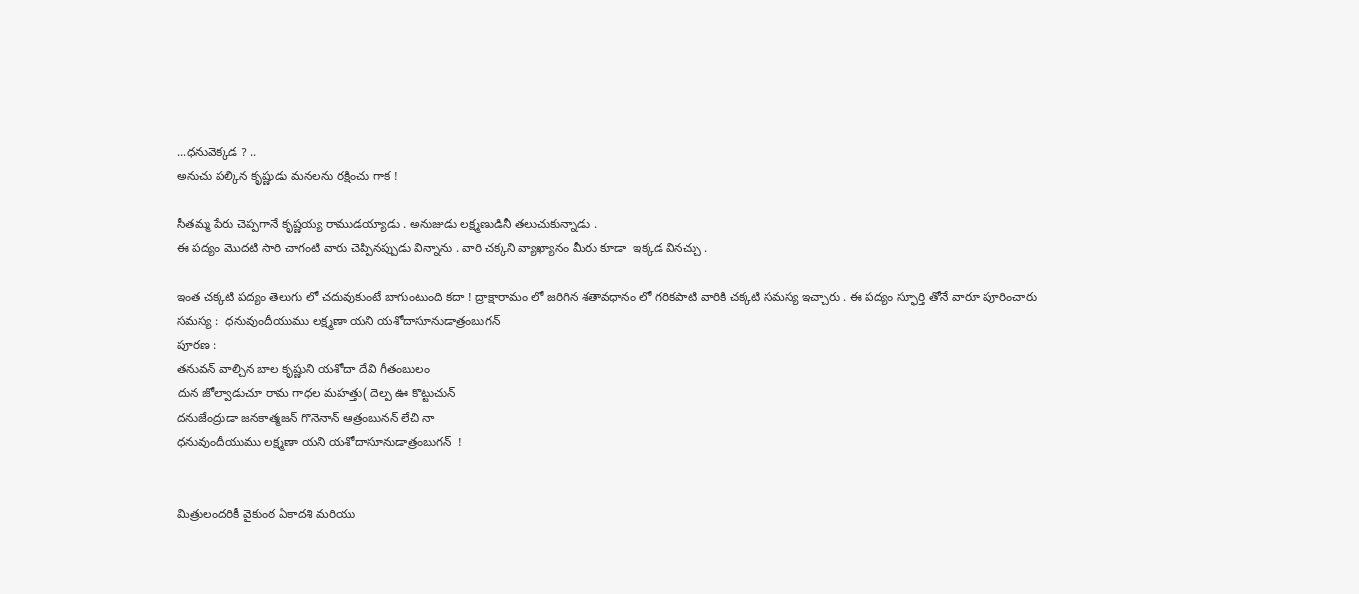...ధనువెక్కడ ? ..
అనుచు పల్కిన కృష్ణుడు మనలను రక్షించు గాక !

సీతమ్మ పేరు చెప్పగానే కృష్ణయ్య రాముడయ్యాడు . అనుజుడు లక్ష్మణుడినీ తలుచుకున్నాడు .
ఈ పద్యం మొదటి సారి చాగంటి వారు చెప్పినప్పుడు విన్నాను . వారి చక్కని వ్యాఖ్యానం మీరు కూడా  ఇక్కడ వినచ్చు .

ఇంత చక్కటి పద్యం తెలుగు లో చదువుకుంటే బాగుంటుంది కదా ! ద్రాక్షారామం లో జరిగిన శతావధానం లో గరికపాటి వారికి చక్కటి సమస్య ఇచ్చారు . ఈ పద్యం స్ఫూర్తి తోనే వారూ పూరించారు
సమస్య :  ధనువుందీయుము లక్ష్మణా యని యశోదాసూనుడాత్రంబుగన్
పూరణ :
తనువన్ వాల్చిన బాల కృష్ణుని యశోదా దేవి గీతంబులం
దున జోల్వాడుచూ రామ గాధల మహత్తు( దెల్ప ఊ కొట్టుచున్
దనుజేంద్రుడా జనకాత్మజన్ గొనెనాన్ ఆత్రంబునన్ లేచి నా
ధనువుందీయుము లక్ష్మణా యని యశోదాసూనుడాత్రంబుగన్  !


మిత్రులందరికీ వైకుంఠ ఏకాదశి మరియు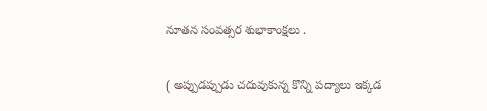నూతన సంవత్సర శుభాకాంక్షలు .

( అప్పుడప్పుడు చదువుకున్న కొన్ని పద్యాలు ఇక్కడ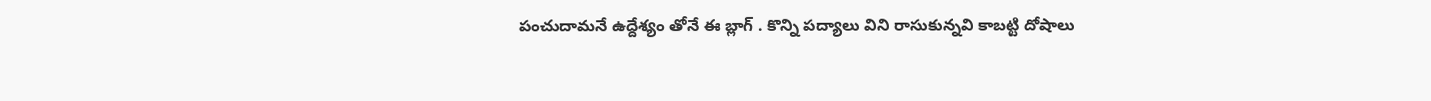పంచుదామనే ఉద్దేశ్యం తోనే ఈ బ్లాగ్ . కొన్ని పద్యాలు విని రాసుకున్నవి కాబట్టి దోషాలు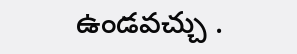ఉండవచ్చు .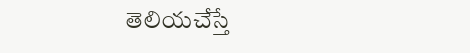తెలియచేస్తే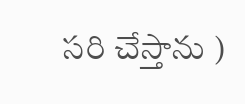సరి చేస్తాను )